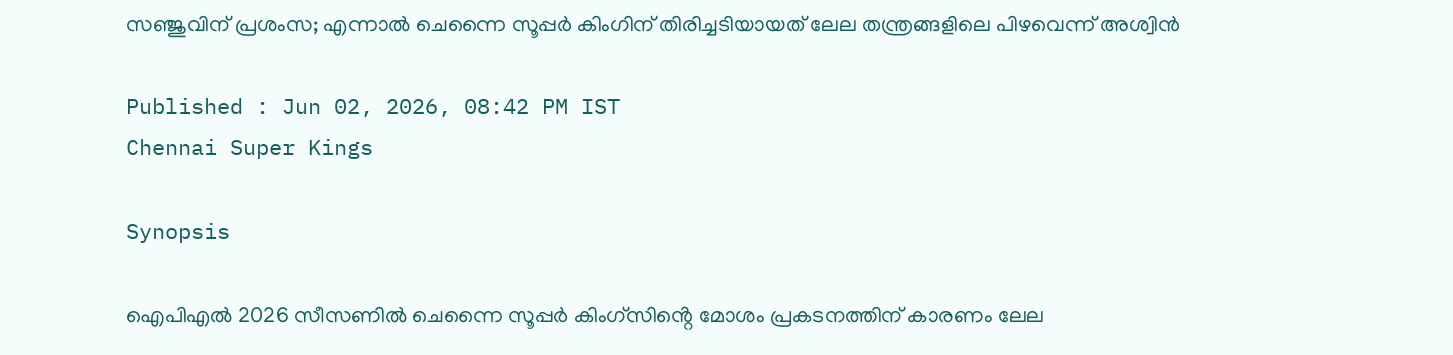സഞ്ജുവിന് പ്രശംസ; എന്നാല്‍ ചെന്നൈ സൂപ്പര്‍ കിംഗിന് തിരിച്ചടിയായത് ലേല തന്ത്രങ്ങളിലെ പിഴവെന്ന് അശ്വിന്‍

Published : Jun 02, 2026, 08:42 PM IST
Chennai Super Kings

Synopsis

ഐപിഎല്‍ 2026 സീസണില്‍ ചെന്നൈ സൂപ്പര്‍ കിംഗ്‌സിൻ്റെ മോശം പ്രകടനത്തിന് കാരണം ലേല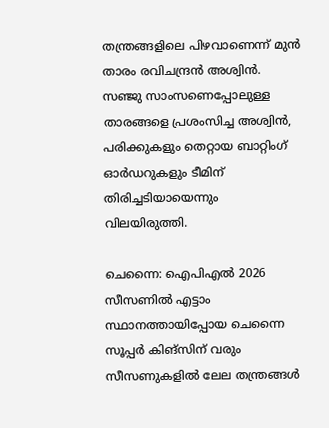തന്ത്രങ്ങളിലെ പിഴവാണെന്ന് മുന്‍ താരം രവിചന്ദ്രന്‍ അശ്വിന്‍. സഞ്ജു സാംസണെപ്പോലുള്ള താരങ്ങളെ പ്രശംസിച്ച അശ്വിന്‍, പരിക്കുകളും തെറ്റായ ബാറ്റിംഗ് ഓർഡറുകളും ടീമിന് തിരിച്ചടിയായെന്നും വിലയിരുത്തി.

ചെന്നൈ: ഐപിഎല്‍ 2026 സീസണില്‍ എട്ടാം സ്ഥാനത്തായിപ്പോയ ചെന്നൈ സൂപ്പര്‍ കിങ്‌സിന് വരും സീസണുകളില്‍ ലേല തന്ത്രങ്ങള്‍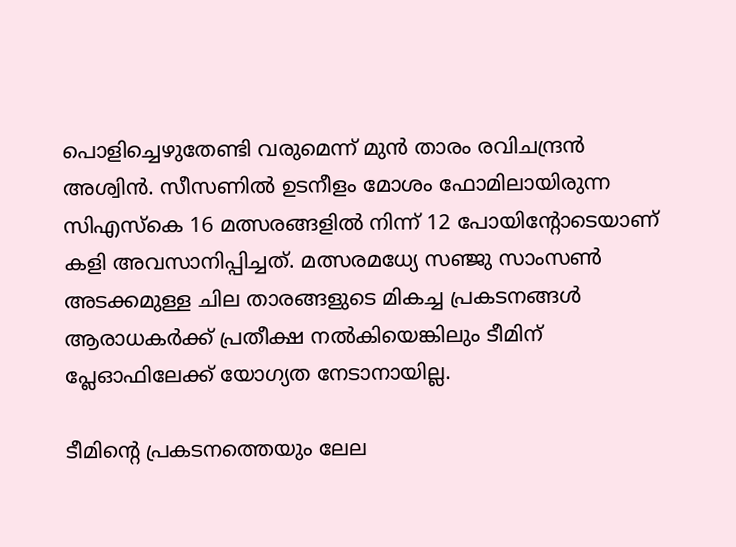പൊളിച്ചെഴുതേണ്ടി വരുമെന്ന് മുന്‍ താരം രവിചന്ദ്രന്‍ അശ്വിന്‍. സീസണില്‍ ഉടനീളം മോശം ഫോമിലായിരുന്ന സിഎസ്‌കെ 16 മത്സരങ്ങളില്‍ നിന്ന് 12 പോയിന്റോടെയാണ് കളി അവസാനിപ്പിച്ചത്. മത്സരമധ്യേ സഞ്ജു സാംസണ്‍ അടക്കമുള്ള ചില താരങ്ങളുടെ മികച്ച പ്രകടനങ്ങള്‍ ആരാധകര്‍ക്ക് പ്രതീക്ഷ നല്‍കിയെങ്കിലും ടീമിന് പ്ലേഓഫിലേക്ക് യോഗ്യത നേടാനായില്ല.

ടീമിന്റെ പ്രകടനത്തെയും ലേല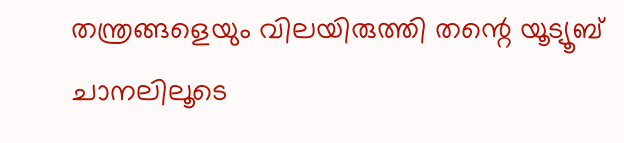തന്ത്രങ്ങളെയും വിലയിരുത്തി തന്റെ യൂട്യൂബ് ചാനലിലൂടെ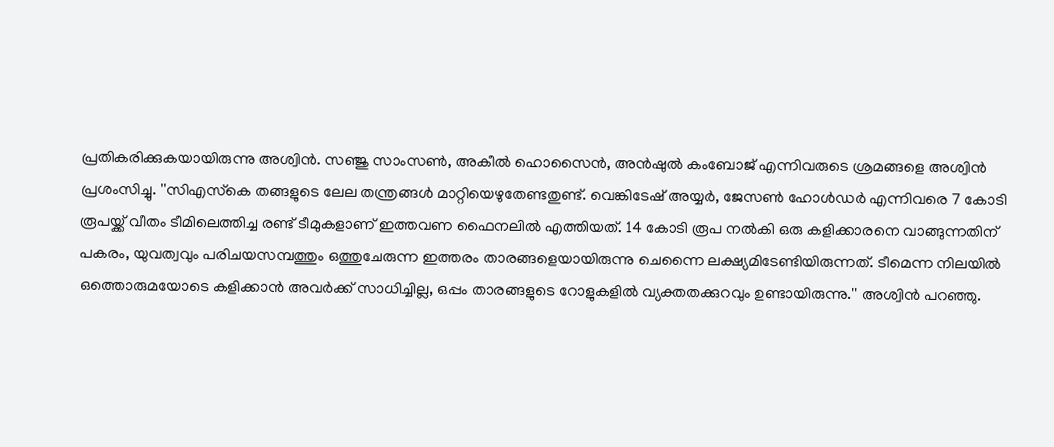പ്രതികരിക്കുകയായിരുന്നു അശ്വിന്‍. സഞ്ജു സാംസണ്‍, അകീല്‍ ഹൊസൈന്‍, അന്‍ഷുല്‍ കംബോജ് എന്നിവരുടെ ശ്രമങ്ങളെ അശ്വിന്‍ പ്രശംസിച്ചു. ''സിഎസ്‌കെ തങ്ങളുടെ ലേല തന്ത്രങ്ങള്‍ മാറ്റിയെഴുതേണ്ടതുണ്ട്. വെങ്കിടേഷ് അയ്യര്‍, ജേസണ്‍ ഹോള്‍ഡര്‍ എന്നിവരെ 7 കോടി രൂപയ്ക്ക് വീതം ടീമിലെത്തിച്ച രണ്ട് ടീമുകളാണ് ഇത്തവണ ഫൈനലില്‍ എത്തിയത്. 14 കോടി രൂപ നല്‍കി ഒരു കളിക്കാരനെ വാങ്ങുന്നതിന് പകരം, യുവത്വവും പരിചയസമ്പത്തും ഒത്തുചേരുന്ന ഇത്തരം താരങ്ങളെയായിരുന്നു ചെന്നൈ ലക്ഷ്യമിടേണ്ടിയിരുന്നത്. ടീമെന്ന നിലയില്‍ ഒത്തൊരുമയോടെ കളിക്കാന്‍ അവര്‍ക്ക് സാധിച്ചില്ല, ഒപ്പം താരങ്ങളുടെ റോളുകളില്‍ വ്യക്തതക്കുറവും ഉണ്ടായിരുന്നു.'' അശ്വിന്‍ പറഞ്ഞു.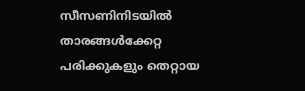സീസണിനിടയില്‍ താരങ്ങള്‍ക്കേറ്റ പരിക്കുകളും തെറ്റായ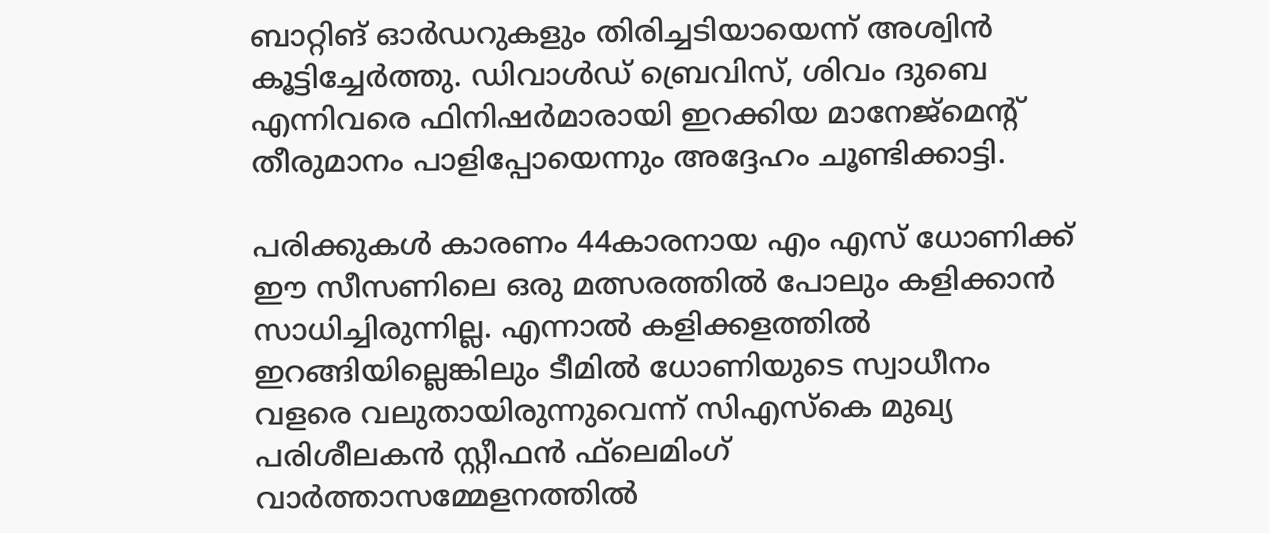ബാറ്റിങ് ഓര്‍ഡറുകളും തിരിച്ചടിയായെന്ന് അശ്വിന്‍ കൂട്ടിച്ചേര്‍ത്തു. ഡിവാള്‍ഡ് ബ്രെവിസ്, ശിവം ദുബെ എന്നിവരെ ഫിനിഷര്‍മാരായി ഇറക്കിയ മാനേജ്മെന്റ് തീരുമാനം പാളിപ്പോയെന്നും അദ്ദേഹം ചൂണ്ടിക്കാട്ടി.

പരിക്കുകള്‍ കാരണം 44കാരനായ എം എസ് ധോണിക്ക് ഈ സീസണിലെ ഒരു മത്സരത്തില്‍ പോലും കളിക്കാന്‍ സാധിച്ചിരുന്നില്ല. എന്നാല്‍ കളിക്കളത്തില്‍ ഇറങ്ങിയില്ലെങ്കിലും ടീമില്‍ ധോണിയുടെ സ്വാധീനം വളരെ വലുതായിരുന്നുവെന്ന് സിഎസ്‌കെ മുഖ്യ പരിശീലകന്‍ സ്റ്റീഫന്‍ ഫ്‌ലെമിംഗ് വാര്‍ത്താസമ്മേളനത്തില്‍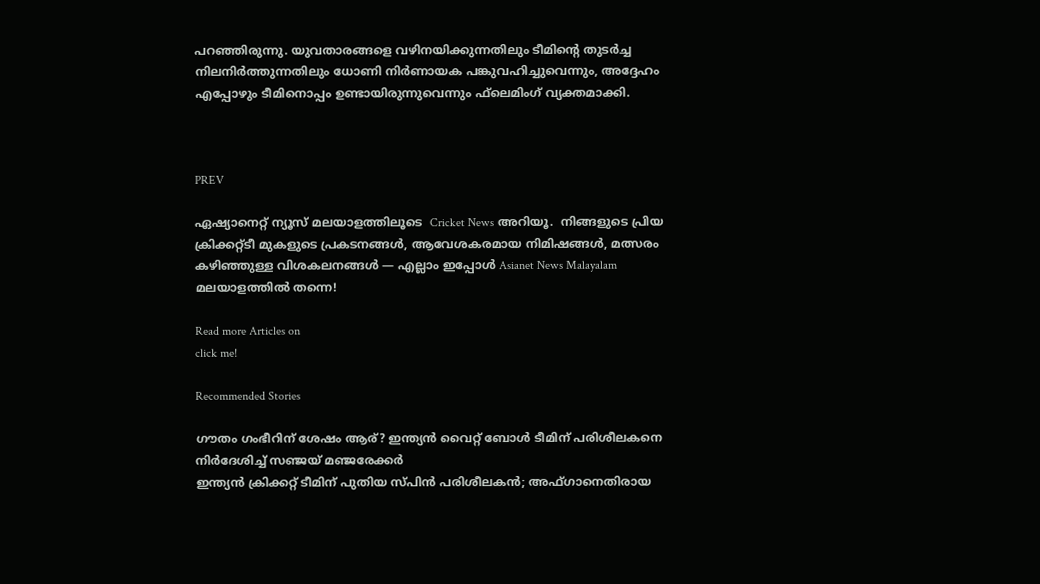പറഞ്ഞിരുന്നു. യുവതാരങ്ങളെ വഴിനയിക്കുന്നതിലും ടീമിന്റെ തുടര്‍ച്ച നിലനിര്‍ത്തുന്നതിലും ധോണി നിര്‍ണായക പങ്കുവഹിച്ചുവെന്നും, അദ്ദേഹം എപ്പോഴും ടീമിനൊപ്പം ഉണ്ടായിരുന്നുവെന്നും ഫ്‌ലെമിംഗ് വ്യക്തമാക്കി.



PREV

ഏഷ്യാനെറ്റ് ന്യൂസ് മലയാളത്തിലൂടെ  Cricket News അറിയൂ.  നിങ്ങളുടെ പ്രിയ ക്രിക്കറ്റ്ടീ മുകളുടെ പ്രകടനങ്ങൾ, ആവേശകരമായ നിമിഷങ്ങൾ, മത്സരം കഴിഞ്ഞുള്ള വിശകലനങ്ങൾ — എല്ലാം ഇപ്പോൾ Asianet News Malayalam മലയാളത്തിൽ തന്നെ!

Read more Articles on
click me!

Recommended Stories

ഗൗതം ഗംഭീറിന് ശേഷം ആര്? ഇന്ത്യന്‍ വൈറ്റ് ബോള്‍ ടീമിന് പരിശീലകനെ നിര്‍ദേശിച്ച് സഞ്ജയ് മഞ്ജരേക്കര്‍
ഇന്ത്യന്‍ ക്രിക്കറ്റ് ടീമിന് പുതിയ സ്പിന്‍ പരിശീലകന്‍; അഫ്ഗാനെതിരായ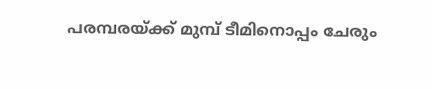പരമ്പരയ്ക്ക് മുമ്പ് ടീമിനൊപ്പം ചേരും